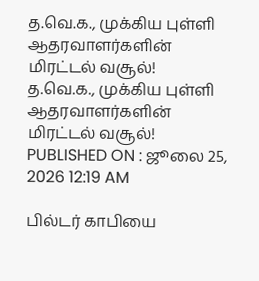த.வெ.க., முக்கிய புள்ளி ஆதரவாளர்களின் மிரட்டல் வசூல்!
த.வெ.க., முக்கிய புள்ளி ஆதரவாளர்களின் மிரட்டல் வசூல்!
PUBLISHED ON : ஜூலை 25, 2026 12:19 AM

பில்டர் காபியை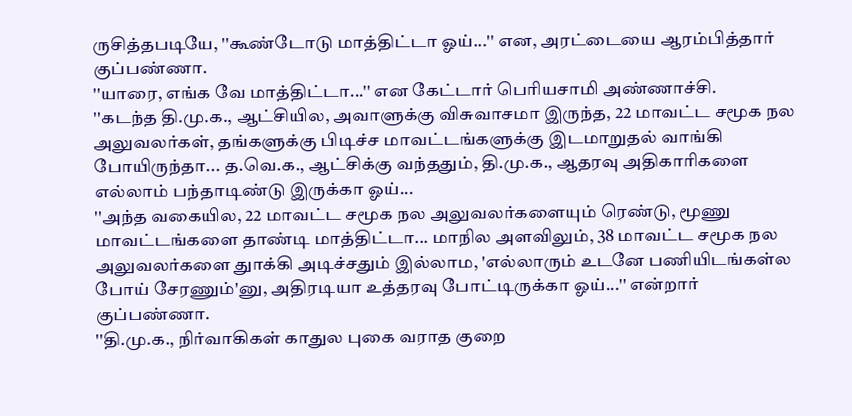ருசித்தபடியே, ''கூண்டோடு மாத்திட்டா ஓய்...'' என, அரட்டையை ஆரம்பித்தார் குப்பண்ணா.
''யாரை, எங்க வே மாத்திட்டா...'' என கேட்டார் பெரியசாமி அண்ணாச்சி.
''கடந்த தி.மு.க., ஆட்சியில, அவாளுக்கு விசுவாசமா இருந்த, 22 மாவட்ட சமூக நல அலுவலர்கள், தங்களுக்கு பிடிச்ச மாவட்டங்களுக்கு இடமாறுதல் வாங்கி போயிருந்தா... த.வெ.க., ஆட்சிக்கு வந்ததும், தி.மு.க., ஆதரவு அதிகாரிகளை எல்லாம் பந்தாடிண்டு இருக்கா ஓய்...
''அந்த வகையில, 22 மாவட்ட சமூக நல அலுவலர்களையும் ரெண்டு, மூணு மாவட்டங்களை தாண்டி மாத்திட்டா... மாநில அளவிலும், 38 மாவட்ட சமூக நல அலுவலர்களை துாக்கி அடிச்சதும் இல்லாம, 'எல்லாரும் உடனே பணியிடங்கள்ல போய் சேரணும்'னு, அதிரடியா உத்தரவு போட்டிருக்கா ஓய்...'' என்றார் குப்பண்ணா.
''தி.மு.க., நிர்வாகிகள் காதுல புகை வராத குறை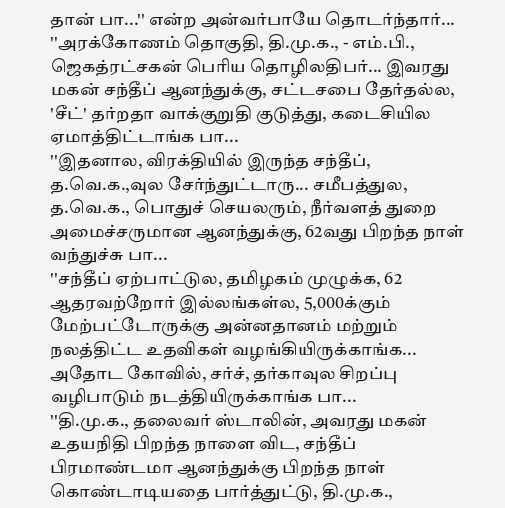தான் பா...'' என்ற அன்வர்பாயே தொடர்ந்தார்...
''அரக்கோணம் தொகுதி, தி.மு.க., - எம்.பி., ஜெகத்ரட்சகன் பெரிய தொழிலதிபர்... இவரது மகன் சந்தீப் ஆனந்துக்கு, சட்டசபை தேர்தல்ல, 'சீட்' தர்றதா வாக்குறுதி குடுத்து, கடைசியில ஏமாத்திட்டாங்க பா...
''இதனால, விரக்தியில் இருந்த சந்தீப், த.வெ.க.,வுல சேர்ந்துட்டாரு... சமீபத்துல, த.வெ.க., பொதுச் செயலரும், நீர்வளத் துறை அமைச்சருமான ஆனந்துக்கு, 62வது பிறந்த நாள் வந்துச்சு பா...
''சந்தீப் ஏற்பாட்டுல, தமிழகம் முழுக்க, 62 ஆதரவற்றோர் இல்லங்கள்ல, 5,000க்கும் மேற்பட்டோருக்கு அன்னதானம் மற்றும் நலத்திட்ட உதவிகள் வழங்கியிருக்காங்க... அதோட கோவில், சர்ச், தர்காவுல சிறப்பு வழிபாடும் நடத்தியிருக்காங்க பா...
''தி.மு.க., தலைவர் ஸ்டாலின், அவரது மகன் உதயநிதி பிறந்த நாளை விட, சந்தீப் பிரமாண்டமா ஆனந்துக்கு பிறந்த நாள் கொண்டாடியதை பார்த்துட்டு, தி.மு.க.,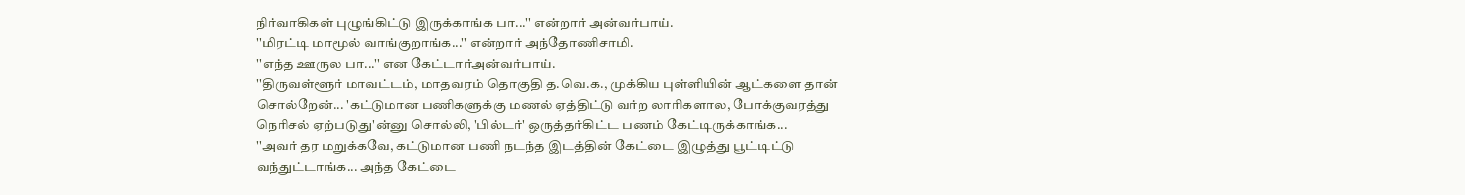நிர்வாகிகள் புழுங்கிட்டு இருக்காங்க பா...'' என்றார் அன்வர்பாய்.
''மிரட்டி மாமூல் வாங்குறாங்க...'' என்றார் அந்தோணிசாமி.
''எந்த ஊருல பா...'' என கேட்டார்அன்வர்பாய்.
''திருவள்ளூர் மாவட்டம், மாதவரம் தொகுதி த.வெ.க., முக்கிய புள்ளியின் ஆட்களை தான் சொல்றேன்... 'கட்டுமான பணிகளுக்கு மணல் ஏத்திட்டு வர்ற லாரிகளால, போக்குவரத்து நெரிசல் ஏற்படுது'ன்னு சொல்லி, 'பில்டர்' ஒருத்தர்கிட்ட பணம் கேட்டிருக்காங்க...
''அவர் தர மறுக்கவே, கட்டுமான பணி நடந்த இடத்தின் கேட்டை இழுத்து பூட்டிட்டு வந்துட்டாங்க... அந்த கேட்டை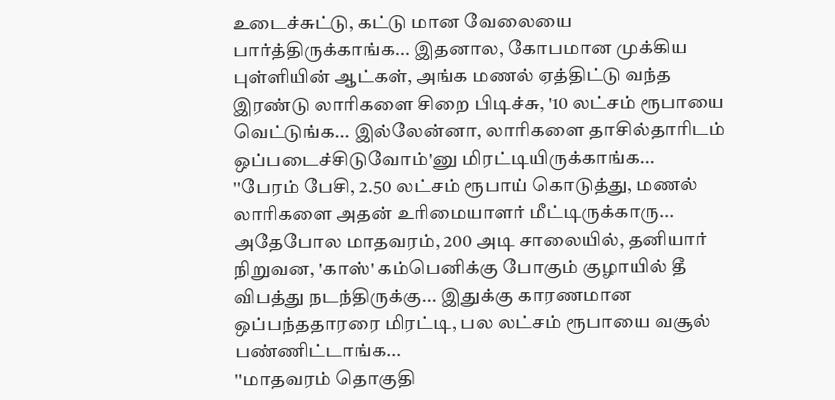உடைச்சுட்டு, கட்டு மான வேலையை பார்த்திருக்காங்க... இதனால, கோபமான முக்கிய புள்ளியின் ஆட்கள், அங்க மணல் ஏத்திட்டு வந்த இரண்டு லாரிகளை சிறை பிடிச்சு, '10 லட்சம் ரூபாயை வெட்டுங்க... இல்லேன்னா, லாரிகளை தாசில்தாரிடம் ஒப்படைச்சிடுவோம்'னு மிரட்டியிருக்காங்க...
''பேரம் பேசி, 2.50 லட்சம் ரூபாய் கொடுத்து, மணல் லாரிகளை அதன் உரிமையாளர் மீட்டிருக்காரு... அதேபோல மாதவரம், 200 அடி சாலையில், தனியார் நிறுவன, 'காஸ்' கம்பெனிக்கு போகும் குழாயில் தீ விபத்து நடந்திருக்கு... இதுக்கு காரணமான ஒப்பந்ததாரரை மிரட்டி, பல லட்சம் ரூபாயை வசூல் பண்ணிட்டாங்க...
''மாதவரம் தொகுதி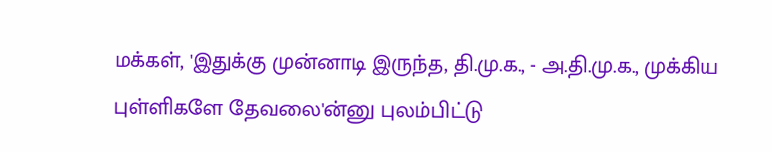மக்கள், 'இதுக்கு முன்னாடி இருந்த, தி.மு.க., - அ.தி.மு.க., முக்கிய புள்ளிகளே தேவலை'ன்னு புலம்பிட்டு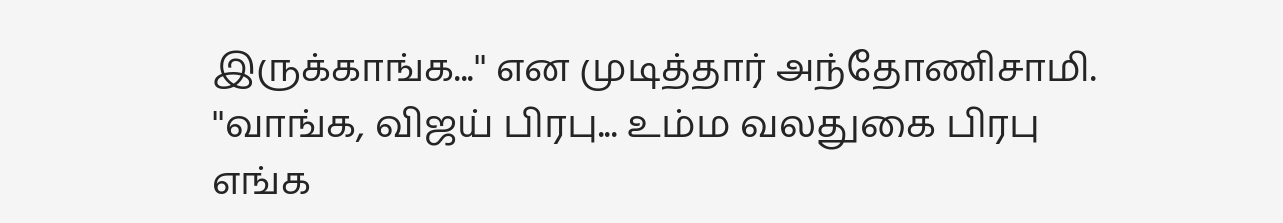இருக்காங்க...'' என முடித்தார் அந்தோணிசாமி.
''வாங்க, விஜய் பிரபு... உம்ம வலதுகை பிரபு எங்க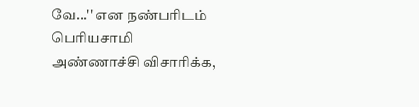வே...'' என நண்பரிடம் பெரியசாமி அண்ணாச்சி விசாரிக்க,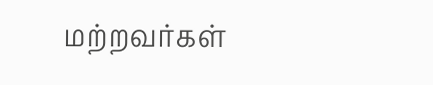மற்றவர்கள்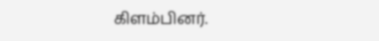கிளம்பினர்.